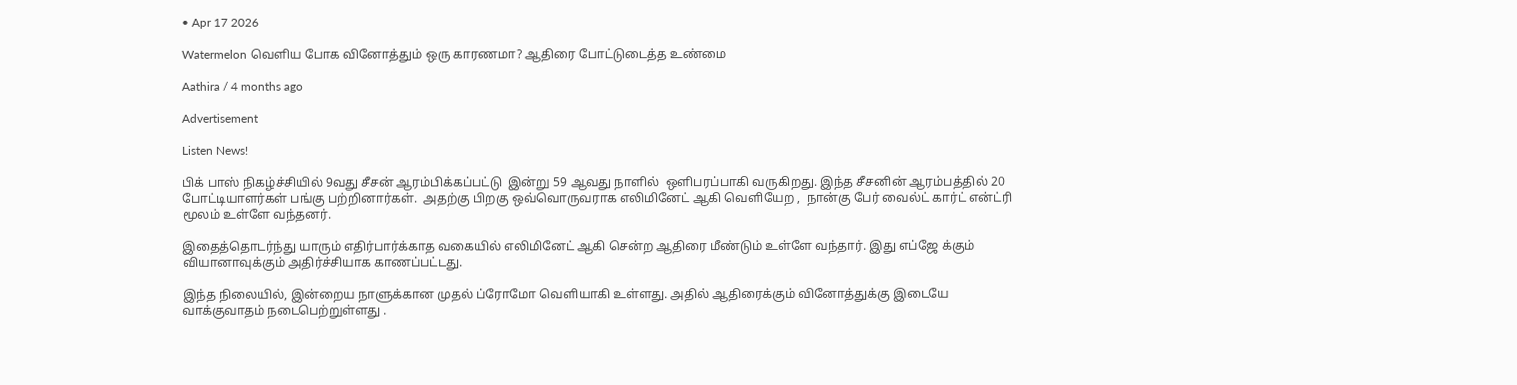• Apr 17 2026

Watermelon வெளிய போக வினோத்தும் ஒரு காரணமா? ஆதிரை போட்டுடைத்த உண்மை

Aathira / 4 months ago

Advertisement

Listen News!

பிக் பாஸ் நிகழ்ச்சியில் 9வது சீசன் ஆரம்பிக்கப்பட்டு  இன்று 59 ஆவது நாளில்  ஒளிபரப்பாகி வருகிறது. இந்த சீசனின் ஆரம்பத்தில் 20 போட்டியாளர்கள் பங்கு பற்றினார்கள்.  அதற்கு பிறகு ஒவ்வொருவராக எலிமினேட் ஆகி வெளியேற ,  நான்கு பேர் வைல்ட் கார்ட் என்ட்ரி மூலம் உள்ளே வந்தனர்.

இதைத்தொடர்ந்து யாரும் எதிர்பார்க்காத வகையில் எலிமினேட் ஆகி சென்ற ஆதிரை மீண்டும் உள்ளே வந்தார். இது எப்ஜே க்கும் வியானாவுக்கும் அதிர்ச்சியாக காணப்பட்டது.

இந்த நிலையில், இன்றைய நாளுக்கான முதல் ப்ரோமோ வெளியாகி உள்ளது. அதில் ஆதிரைக்கும் வினோத்துக்கு இடையே வாக்குவாதம் நடைபெற்றுள்ளது .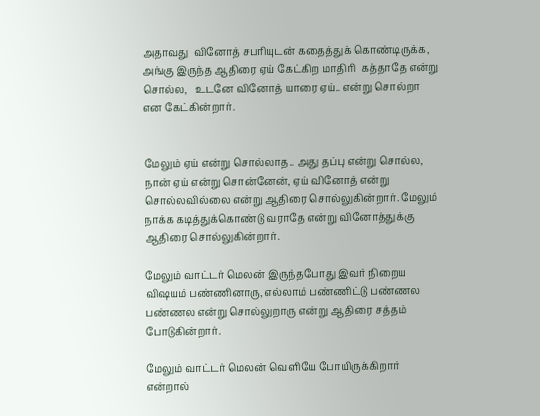அதாவது  வினோத் சபரியுடன் கதைத்துக் கொண்டிருக்க, அங்கு இருந்த ஆதிரை ஏய் கேட்கிற மாதிரி  கத்தாதே என்று சொல்ல,   உடனே வினோத் யாரை ஏய்.. என்று சொல்றா  என கேட்கின்றார்.


மேலும் ஏய் என்று சொல்லாத.. அது தப்பு என்று சொல்ல, நான் ஏய் என்று சொன்னேன், ஏய் வினோத் என்று சொல்லவில்லை என்று ஆதிரை சொல்லுகின்றார். மேலும் நாக்க கடித்துக்கொண்டு வராதே என்று வினோத்துக்கு ஆதிரை சொல்லுகின்றார்.

மேலும் வாட்டர் மெலன் இருந்தபோது இவர் நிறைய விஷயம் பண்ணினாரு, எல்லாம் பண்ணிட்டு பண்ணல பண்ணல என்று சொல்லுறாரு என்று ஆதிரை சத்தம் போடுகின்றார்.

மேலும் வாட்டர் மெலன் வெளியே போயிருக்கிறார் என்றால்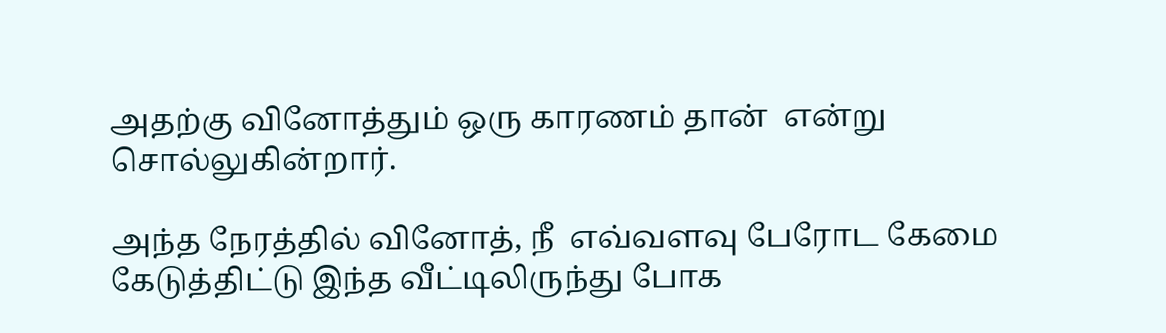அதற்கு வினோத்தும் ஒரு காரணம் தான்  என்று சொல்லுகின்றார்.

அந்த நேரத்தில் வினோத், நீ  எவ்வளவு பேரோட கேமை கேடுத்திட்டு இந்த வீட்டிலிருந்து போக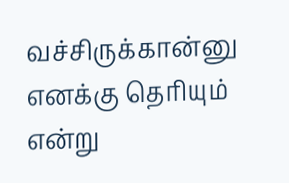வச்சிருக்கான்னு எனக்கு தெரியும் என்று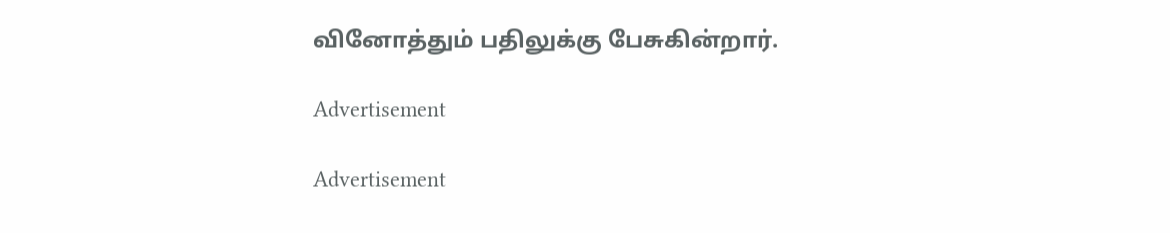வினோத்தும் பதிலுக்கு பேசுகின்றார்.

Advertisement

Advertisement